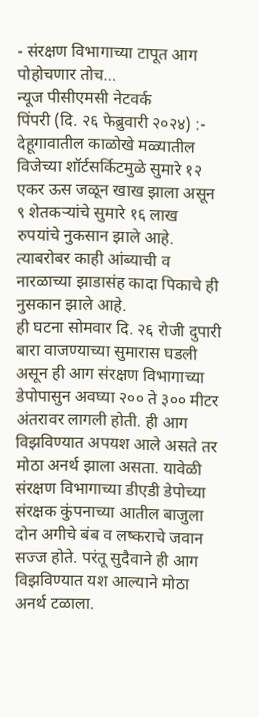- संरक्षण विभागाच्या टापूत आग पोहोचणार तोच…
न्यूज पीसीएमसी नेटवर्क
पिंपरी (दि. २६ फेब्रुवारी २०२४) :- देहूगावातील काळोखे मळ्यातील विजेच्या शॉर्टसर्किटमुळे सुमारे १२ एकर ऊस जळून खाख झाला असून ९ शेतकऱ्यांचे सुमारे १६ लाख रुपयांचे नुकसान झाले आहे. त्याबरोबर काही आंब्याची व नारळाच्या झाडासंह कादा पिकाचे ही नुसकान झाले आहे.
ही घटना सोमवार दि. २६ रोजी दुपारी बारा वाजण्याच्या सुमारास घडली असून ही आग संरक्षण विभागाच्या डेपोपासुन अवघ्या २०० ते ३०० मीटर अंतरावर लागली होती. ही आग विझविण्यात अपयश आले असते तर मोठा अनर्थ झाला असता. यावेळी संरक्षण विभागाच्या डीएडी डेपोच्या संरक्षक कुंपनाच्या आतील बाजुला दोन अगीचे बंब व लष्कराचे जवान सज्ज होते. परंतू सुदैवाने ही आग विझविण्यात यश आल्याने मोठा अनर्थ टळाला.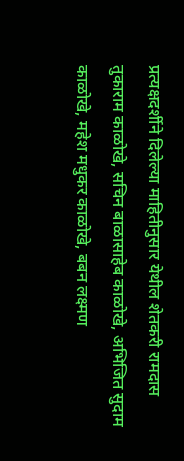प्रत्यक्षदर्शीने दिलेल्या माहितीनुसार येथील शेतकरी रामदास तुकाराम काळोखे, सचिन बाळासाहेब काळोखे, अभिजित सुदाम काळोखे, महेश मधुकर काळोखे, बबन लक्ष्मण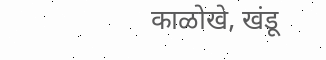काळोखे, खंडू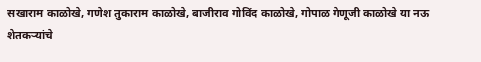सखाराम काळोखे, गणेश तुकाराम काळोखे, बाजीराव गोविंद काळोखे, गोपाळ गेणूजी काळोखे या नऊ शेतकऱ्यांचे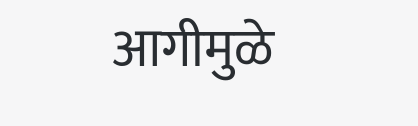आगीमुळे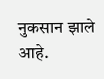नुकसान झाले आहे.